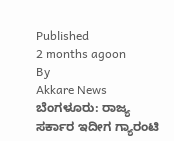Published
2 months agoon
By
Akkare News
ಬೆಂಗಳೂರು: ರಾಜ್ಯ ಸರ್ಕಾರ ಇದೀಗ ಗ್ಯಾರಂಟಿ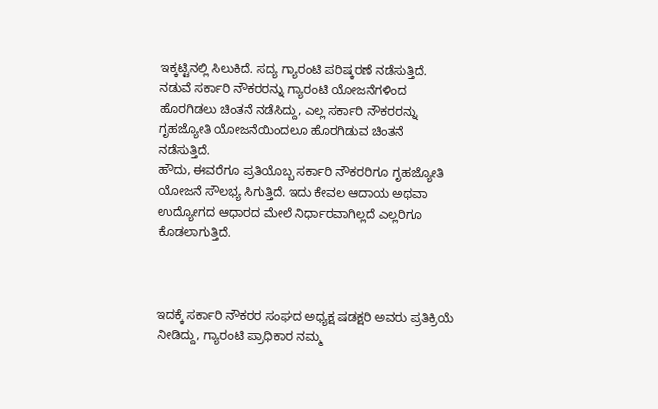ಇಕ್ಕಟ್ಟಿನಲ್ಲಿ ಸಿಲುಕಿದೆ. ಸದ್ಯ ಗ್ಯಾರಂಟಿ ಪರಿಷ್ಕರಣೆ ನಡೆಸುತ್ತಿದೆ. ನಡುವೆ ಸರ್ಕಾರಿ ನೌಕರರನ್ನು ಗ್ಯಾರಂಟಿ ಯೋಜನೆಗಳಿಂದ ಹೊರಗಿಡಲು ಚಿಂತನೆ ನಡೆಸಿದ್ದು, ಎಲ್ಲ ಸರ್ಕಾರಿ ನೌಕರರನ್ನು ಗೃಹಜ್ಯೋತಿ ಯೋಜನೆಯಿಂದಲೂ ಹೊರಗಿಡುವ ಚಿಂತನೆ ನಡೆಸುತ್ತಿದೆ.
ಹೌದು, ಈವರೆಗೂ ಪ್ರತಿಯೊಬ್ಬ ಸರ್ಕಾರಿ ನೌಕರರಿಗೂ ಗೃಹಜ್ಯೋತಿ ಯೋಜನೆ ಸೌಲಭ್ಯ ಸಿಗುತ್ತಿದೆ. ಇದು ಕೇವಲ ಆದಾಯ ಅಥವಾ ಉದ್ಯೋಗದ ಆಧಾರದ ಮೇಲೆ ನಿರ್ಧಾರವಾಗಿಲ್ಲದೆ ಎಲ್ಲರಿಗೂ ಕೊಡಲಾಗುತ್ತಿದೆ.



ಇದಕ್ಕೆ ಸರ್ಕಾರಿ ನೌಕರರ ಸಂಘದ ಅಧ್ಯಕ್ಷ ಷಡಕ್ಷರಿ ಅವರು ಪ್ರತಿಕ್ರಿಯೆ ನೀಡಿದ್ದು, ಗ್ಯಾರಂಟಿ ಪ್ರಾಧಿಕಾರ ನಮ್ಮ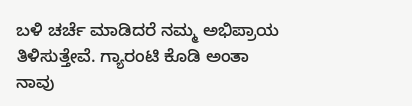ಬಳಿ ಚರ್ಚೆ ಮಾಡಿದರೆ ನಮ್ಮ ಅಭಿಪ್ರಾಯ ತಿಳಿಸುತ್ತೇವೆ. ಗ್ಯಾರಂಟಿ ಕೊಡಿ ಅಂತಾ ನಾವು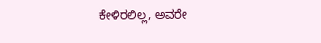ಕೇಳಿರಲಿಲ್ಲ, ಅವರೇ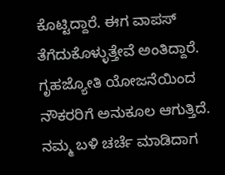ಕೊಟ್ಟಿದ್ದಾರೆ. ಈಗ ವಾಪಸ್ ತೆಗೆದುಕೊಳ್ಳುತ್ತೇವೆ ಅಂತಿದ್ದಾರೆ. ಗೃಹಜ್ಯೋತಿ ಯೋಜನೆಯಿಂದ ನೌಕರರಿಗೆ ಅನುಕೂಲ ಆಗುತ್ತಿದೆ. ನಮ್ಮ ಬಳಿ ಚರ್ಚೆ ಮಾಡಿದಾಗ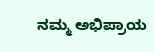ನಮ್ಮ ಅಭಿಪ್ರಾಯ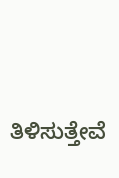ತಿಳಿಸುತ್ತೇವೆ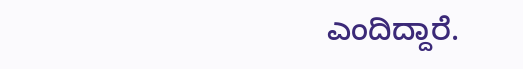ಎಂದಿದ್ದಾರೆ.